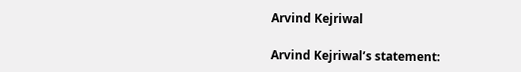Arvind Kejriwal

Arvind Kejriwal’s statement: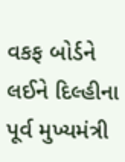વકફ બોર્ડને લઈને દિલ્હીના પૂર્વ મુખ્યમંત્રી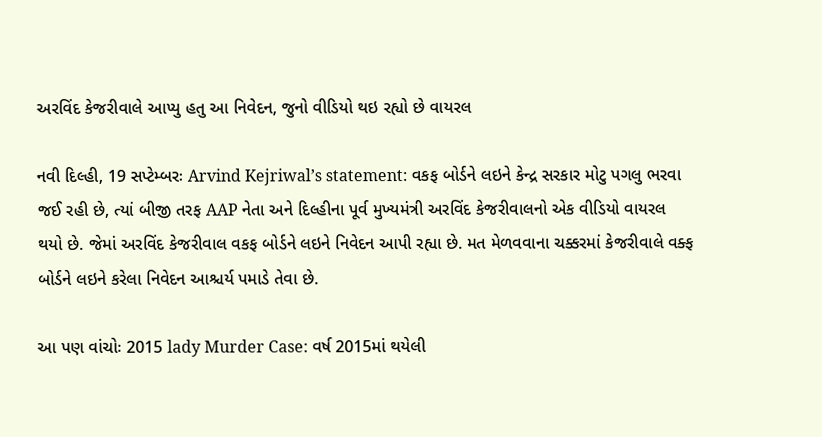અરવિંદ કેજરીવાલે આપ્યુ હતુ આ નિવેદન, જુનો વીડિયો થઇ રહ્યો છે વાયરલ

નવી દિલ્હી, 19 સપ્ટેમ્બરઃ Arvind Kejriwal’s statement: વકફ બોર્ડને લઇને કેન્દ્ર સરકાર મોટુ પગલુ ભરવા જઈ રહી છે, ત્યાં બીજી તરફ AAP નેતા અને દિલ્હીના પૂર્વ મુખ્યમંત્રી અરવિંદ કેજરીવાલનો એક વીડિયો વાયરલ થયો છે. જેમાં અરવિંદ કેજરીવાલ વકફ બોર્ડને લઇને નિવેદન આપી રહ્યા છે. મત મેળવવાના ચક્કરમાં કેજરીવાલે વક્ફ બોર્ડને લઇને કરેલા નિવેદન આશ્ચર્ય પમાડે તેવા છે.

આ પણ વાંચોઃ 2015 lady Murder Case: વર્ષ 2015માં થયેલી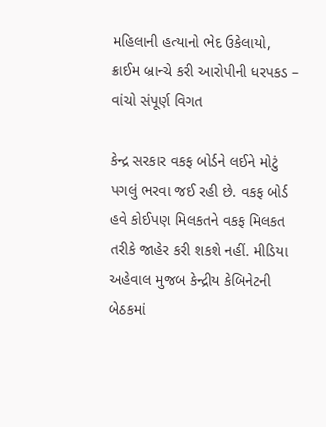મહિલાની હત્યાનો ભેદ ઉકેલાયો, ક્રાઈમ બ્રાન્ચે કરી આરોપીની ધરપકડ – વાંચો સંપૂર્ણ વિગત

કેન્દ્ર સરકાર વકફ બોર્ડને લઈને મોટું પગલું ભરવા જઈ રહી છે. વકફ બોર્ડ હવે કોઈપણ મિલકતને વકફ મિલકત તરીકે જાહેર કરી શકશે નહીં. મીડિયા અહેવાલ મુજબ કેન્દ્રીય કેબિનેટની બેઠકમાં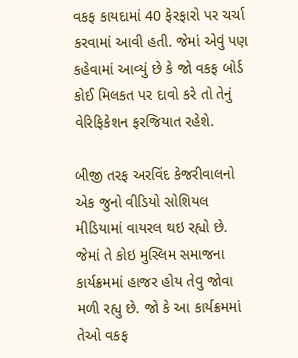વકફ કાયદામાં 40 ફેરફારો પર ચર્ચા કરવામાં આવી હતી. જેમાં એવું પણ કહેવામાં આવ્યું છે કે જો વકફ બોર્ડ કોઈ મિલકત પર દાવો કરે તો તેનું વેરિફિકેશન ફરજિયાત રહેશે.

બીજી તરફ અરવિંદ કેજરીવાલનો એક જુનો વીડિયો સોશિયલ મીડિયામાં વાયરલ થઇ રહ્યો છે. જેમાં તે કોઇ મુસ્લિમ સમાજના કાર્યક્રમમાં હાજર હોય તેવુ જોવા મળી રહ્યુ છે. જો કે આ કાર્યક્રમમાં તેઓ વકફ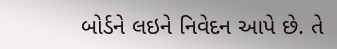બોર્ડને લઇને નિવેદન આપે છે. તે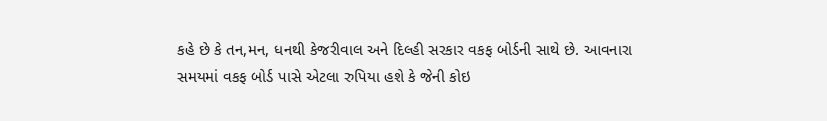કહે છે કે તન,મન, ધનથી કેજરીવાલ અને દિલ્હી સરકાર વકફ બોર્ડની સાથે છે. આવનારા સમયમાં વકફ બોર્ડ પાસે એટલા રુપિયા હશે કે જેની કોઇ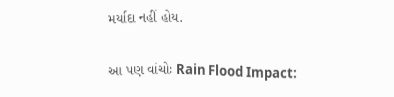મર્યાદા નહીં હોય.

આ પણ વાંચોઃ Rain Flood Impact: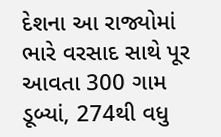દેશના આ રાજ્યોમાં ભારે વરસાદ સાથે પૂર આવતા 300 ગામ ડૂબ્યાં, 274થી વધુ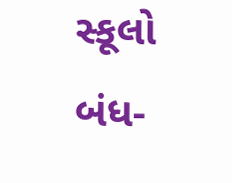સ્કૂલો બંધ-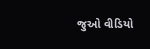જુઓ વીડિયો